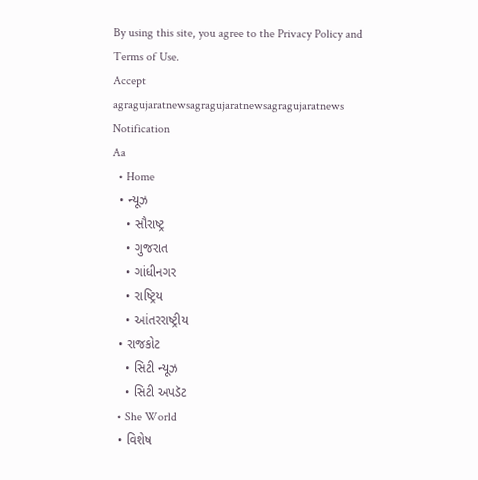By using this site, you agree to the Privacy Policy and Terms of Use.
Accept
agragujaratnewsagragujaratnewsagragujaratnews
Notification
Aa
  • Home
  • ન્યૂઝ
    • સૌરાષ્ટ્ર
    • ગુજરાત
    • ગાંધીનગર
    • રાષ્ટ્રિય
    • આંતરરાષ્ટ્રીય
  • રાજકોટ
    • સિટી ન્યૂઝ
    • સિટી અપડૅટ
  • She World
  • વિશેષ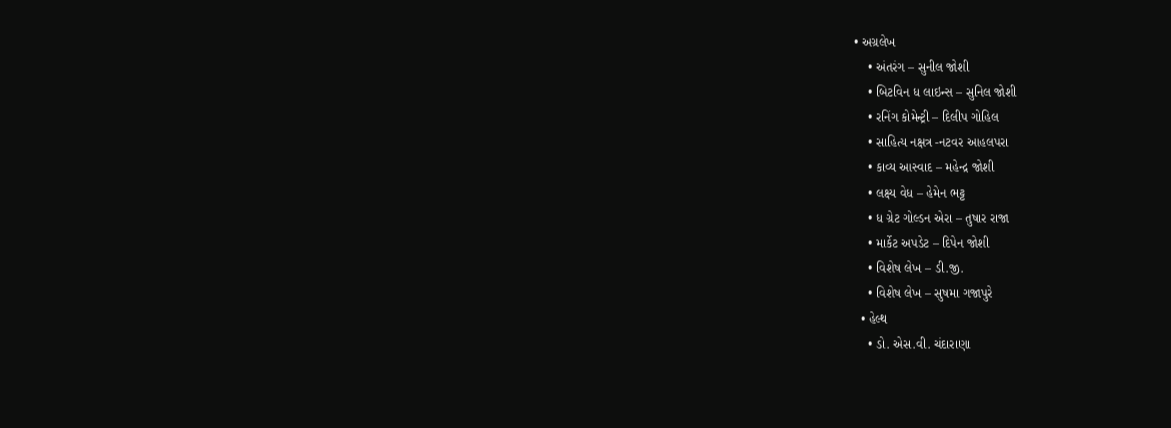• અગ્રલેખ
    • અંતરંગ – સુનીલ જોશી
    • બિટવિન ધ લાઇન્સ – સુનિલ જોશી
    • રનિંગ કોમેન્ટ્રી – દિલીપ ગોહિલ
    • સાહિત્ય નક્ષત્ર -નટવર આહલપરા
    • કાવ્ય આસ્વાદ – મહેન્દ્ર જોશી
    • લક્ષ્ય વેધ – હેમેન ભટ્ટ
    • ધ ગ્રેટ ગોલ્ડન એરા – તુષાર રાજા
    • માર્કેટ અપડેટ – દિપેન જોશી
    • વિશેષ લેખ – ડી.જી.
    • વિશેષ લેખ – સુષમા ગજાપુરે
  • હેલ્થ
    • ડો. એસ.વી. ચંદારાણા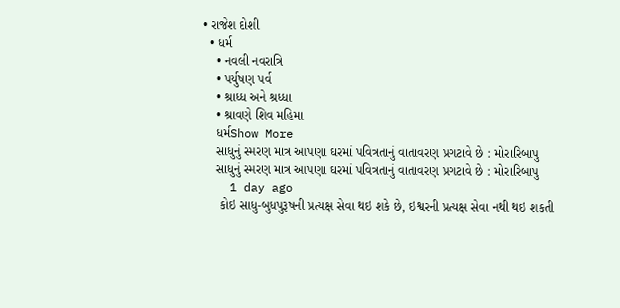• રાજેશ દોશી
  • ધર્મ
    • નવલી નવરાત્રિ
    • પર્યુષણ પર્વ
    • શ્રાધ્ધ અને શ્રધ્ધા
    • શ્રાવણે શિવ મહિમા
    ધર્મShow More
    સાધુનું સ્મરણ માત્ર આપણા ઘરમાં પવિત્રતાનું વાતાવરણ પ્રગટાવે છે : મોરારિબાપુ
    સાધુનું સ્મરણ માત્ર આપણા ઘરમાં પવિત્રતાનું વાતાવરણ પ્રગટાવે છે : મોરારિબાપુ
    1 day ago
     કોઇ સાધુ-બુધપુરૂષની પ્રત્યક્ષ સેવા થઇ શકે છે, ઇશ્વરની પ્રત્યક્ષ સેવા નથી થઇ શકતી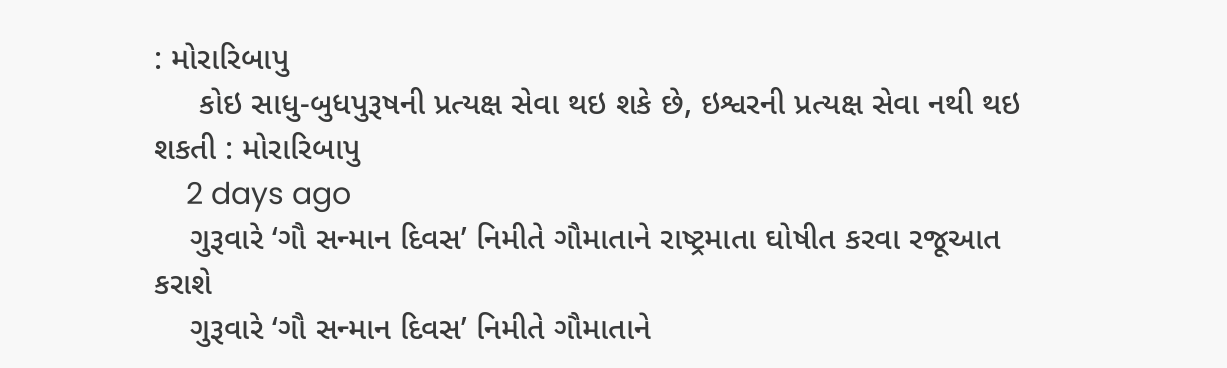: મોરારિબાપુ
     કોઇ સાધુ-બુધપુરૂષની પ્રત્યક્ષ સેવા થઇ શકે છે, ઇશ્વરની પ્રત્યક્ષ સેવા નથી થઇ શકતી : મોરારિબાપુ
    2 days ago
    ગુરૂવારે ‘ગૌ સન્માન દિવસ’ નિમીતે ગૌમાતાને રાષ્ટ્રમાતા ઘોષીત કરવા રજૂઆત કરાશે
    ગુરૂવારે ‘ગૌ સન્માન દિવસ’ નિમીતે ગૌમાતાને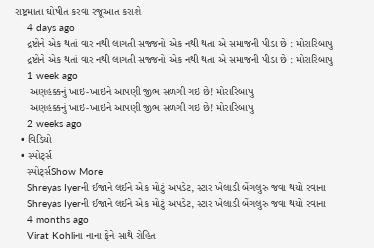રાષ્ટ્રમાતા ઘોષીત કરવા રજૂઆત કરાશે
    4 days ago
    દ્રષ્ટોને એક થતાં વાર નથી લાગતી સજ્જનો એક નથી થતા એ સમાજની પીડા છે : મોરારિબાપુ
    દ્રષ્ટોને એક થતાં વાર નથી લાગતી સજ્જનો એક નથી થતા એ સમાજની પીડા છે : મોરારિબાપુ
    1 week ago
     અણહક્કનું ખાઇ-ખાઇને આપણી જીભ સળગી ગઇ છે! મોરારિબાપુ
     અણહક્કનું ખાઇ-ખાઇને આપણી જીભ સળગી ગઇ છે! મોરારિબાપુ
    2 weeks ago
  • વિડિયો
  • સ્પોર્ટ્સ
    સ્પોર્ટ્સShow More
    Shreyas Iyerની ઈજાને લઈને એક મોટું અપડેટ, સ્ટાર ખેલાડી બેંગલુરુ જવા થયો રવાના
    Shreyas Iyerની ઈજાને લઈને એક મોટું અપડેટ, સ્ટાર ખેલાડી બેંગલુરુ જવા થયો રવાના
    4 months ago
    Virat Kohliના નાના ફેને સાથે રોહિત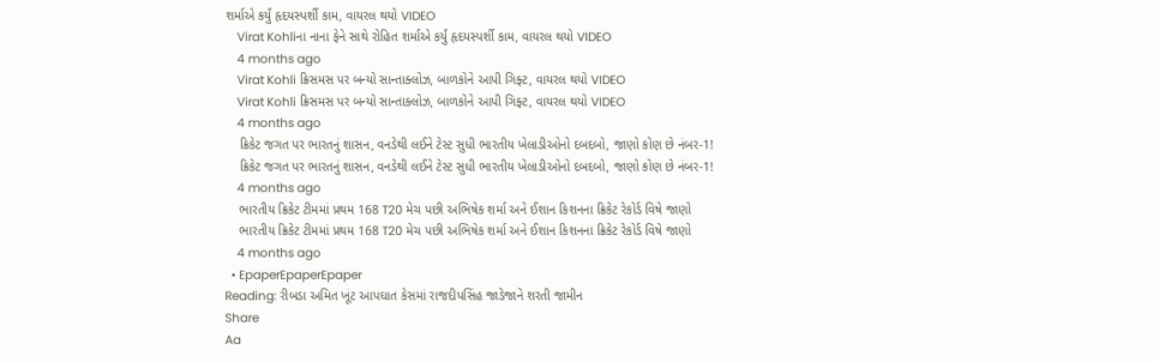શર્માએ કર્યું હૃદયસ્પર્શી કામ, વાયરલ થયો VIDEO
    Virat Kohliના નાના ફેને સાથે રોહિત શર્માએ કર્યું હૃદયસ્પર્શી કામ, વાયરલ થયો VIDEO
    4 months ago
    Virat Kohli ક્રિસમસ પર બન્યો સાન્તાક્લોઝ, બાળકોને આપી ગિફ્ટ, વાયરલ થયો VIDEO
    Virat Kohli ક્રિસમસ પર બન્યો સાન્તાક્લોઝ, બાળકોને આપી ગિફ્ટ, વાયરલ થયો VIDEO
    4 months ago
    ક્રિકેટ જગત પર ભારતનું શાસન, વનડેથી લઈને ટેસ્ટ સુધી ભારતીય ખેલાડીઓનો દબદબો, જાણો કોણ છે નંબર-1!
    ક્રિકેટ જગત પર ભારતનું શાસન, વનડેથી લઈને ટેસ્ટ સુધી ભારતીય ખેલાડીઓનો દબદબો, જાણો કોણ છે નંબર-1!
    4 months ago
    ભારતીય ક્રિકેટ ટીમમાં પ્રથમ 168 T20 મેચ પછી અભિષેક શર્મા અને ઈશાન કિશનના ક્રિકેટ રેકોર્ડ વિષે જાણો
    ભારતીય ક્રિકેટ ટીમમાં પ્રથમ 168 T20 મેચ પછી અભિષેક શર્મા અને ઈશાન કિશનના ક્રિકેટ રેકોર્ડ વિષે જાણો
    4 months ago
  • EpaperEpaperEpaper
Reading: રીબડા અમિત ખૂંટ આપઘાત કેસમાં રાજદીપસિંહ જાડેજાને શરતી જામીન
Share
Aa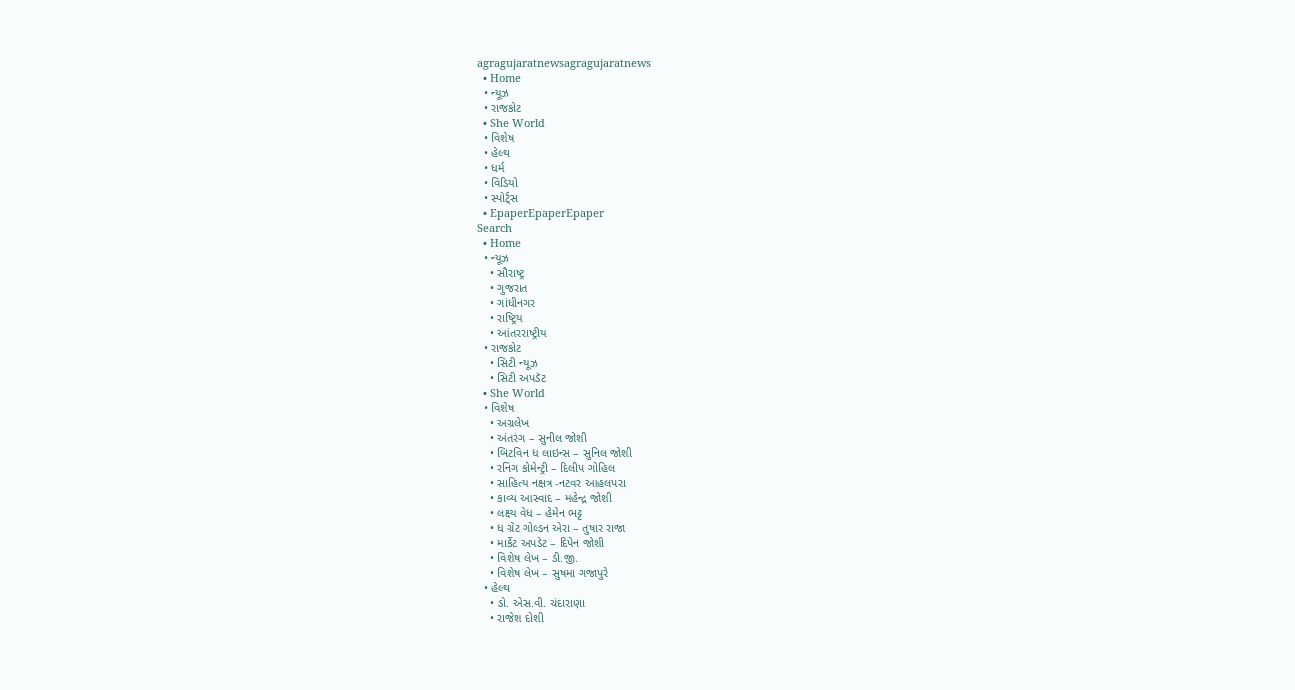agragujaratnewsagragujaratnews
  • Home
  • ન્યૂઝ
  • રાજકોટ
  • She World
  • વિશેષ
  • હેલ્થ
  • ધર્મ
  • વિડિયો
  • સ્પોર્ટ્સ
  • EpaperEpaperEpaper
Search
  • Home
  • ન્યૂઝ
    • સૌરાષ્ટ્ર
    • ગુજરાત
    • ગાંધીનગર
    • રાષ્ટ્રિય
    • આંતરરાષ્ટ્રીય
  • રાજકોટ
    • સિટી ન્યૂઝ
    • સિટી અપડૅટ
  • She World
  • વિશેષ
    • અગ્રલેખ
    • અંતરંગ – સુનીલ જોશી
    • બિટવિન ધ લાઇન્સ – સુનિલ જોશી
    • રનિંગ કોમેન્ટ્રી – દિલીપ ગોહિલ
    • સાહિત્ય નક્ષત્ર -નટવર આહલપરા
    • કાવ્ય આસ્વાદ – મહેન્દ્ર જોશી
    • લક્ષ્ય વેધ – હેમેન ભટ્ટ
    • ધ ગ્રેટ ગોલ્ડન એરા – તુષાર રાજા
    • માર્કેટ અપડેટ – દિપેન જોશી
    • વિશેષ લેખ – ડી.જી.
    • વિશેષ લેખ – સુષમા ગજાપુરે
  • હેલ્થ
    • ડો. એસ.વી. ચંદારાણા
    • રાજેશ દોશી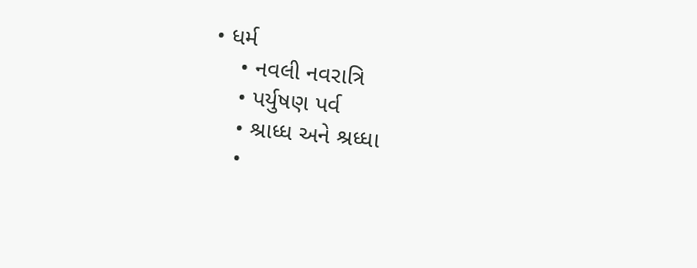• ધર્મ
    • નવલી નવરાત્રિ
    • પર્યુષણ પર્વ
    • શ્રાધ્ધ અને શ્રધ્ધા
    •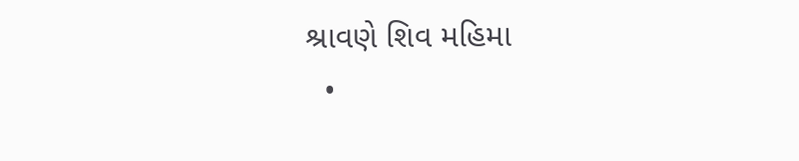શ્રાવણે શિવ મહિમા
  •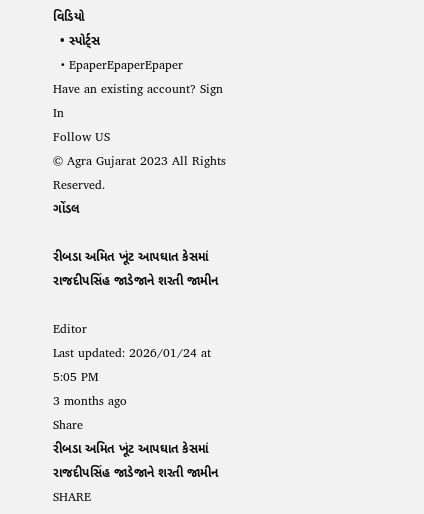વિડિયો
  • સ્પોર્ટ્સ
  • EpaperEpaperEpaper
Have an existing account? Sign In
Follow US
© Agra Gujarat 2023 All Rights Reserved.
ગોંડલ

રીબડા અમિત ખૂંટ આપઘાત કેસમાં રાજદીપસિંહ જાડેજાને શરતી જામીન

Editor
Last updated: 2026/01/24 at 5:05 PM
3 months ago
Share
રીબડા અમિત ખૂંટ આપઘાત કેસમાં રાજદીપસિંહ જાડેજાને શરતી જામીન
SHARE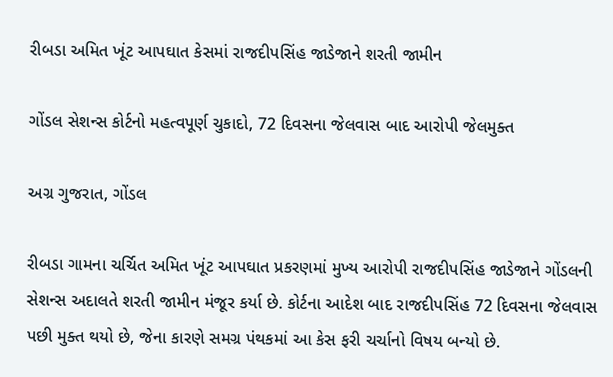રીબડા અમિત ખૂંટ આપઘાત કેસમાં રાજદીપસિંહ જાડેજાને શરતી જામીન

ગોંડલ સેશન્સ કોર્ટનો મહત્વપૂર્ણ ચુકાદો, 72 દિવસના જેલવાસ બાદ આરોપી જેલમુક્ત

અગ્ર ગુજરાત, ગોંડલ

રીબડા ગામના ચર્ચિત અમિત ખૂંટ આપઘાત પ્રકરણમાં મુખ્ય આરોપી રાજદીપસિંહ જાડેજાને ગોંડલની સેશન્સ અદાલતે શરતી જામીન મંજૂર કર્યા છે. કોર્ટના આદેશ બાદ રાજદીપસિંહ 72 દિવસના જેલવાસ પછી મુક્ત થયો છે, જેના કારણે સમગ્ર પંથકમાં આ કેસ ફરી ચર્ચાનો વિષય બન્યો છે.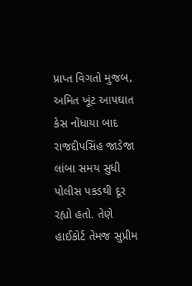પ્રાપ્ત વિગતો મુજબ, અમિત ખૂંટ આપઘાત કેસ નોંધાયા બાદ રાજદીપસિંહ જાડેજા લાંબા સમય સુધી પોલીસ પકડથી દૂર રહ્યો હતો. તેણે હાઈકોર્ટ તેમજ સુપ્રીમ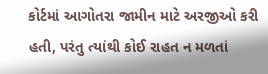કોર્ટમાં આગોતરા જામીન માટે અરજીઓ કરી હતી, પરંતુ ત્યાંથી કોઈ રાહત ન મળતાં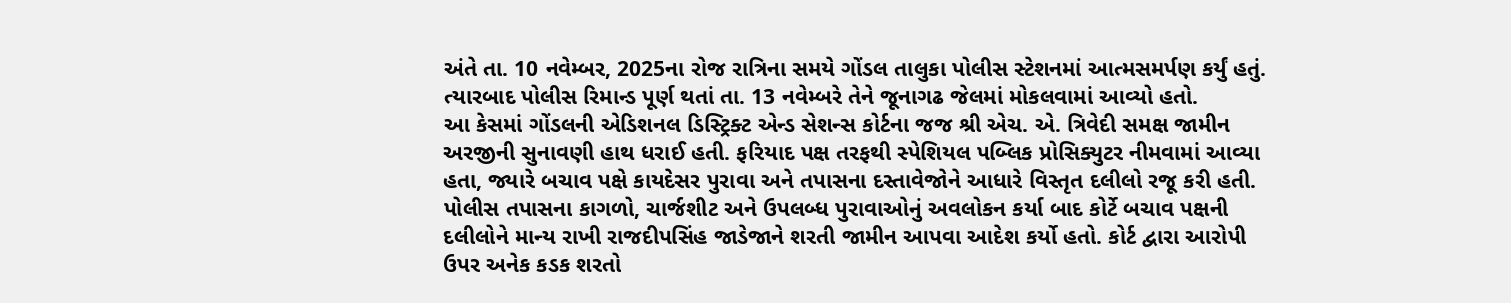અંતે તા. 10 નવેમ્બર, 2025ના રોજ રાત્રિના સમયે ગોંડલ તાલુકા પોલીસ સ્ટેશનમાં આત્મસમર્પણ કર્યું હતું. ત્યારબાદ પોલીસ રિમાન્ડ પૂર્ણ થતાં તા. 13 નવેમ્બરે તેને જૂનાગઢ જેલમાં મોકલવામાં આવ્યો હતો.
આ કેસમાં ગોંડલની એડિશનલ ડિસ્ટ્રિક્ટ એન્ડ સેશન્સ કોર્ટના જજ શ્રી એચ. એ. ત્રિવેદી સમક્ષ જામીન અરજીની સુનાવણી હાથ ધરાઈ હતી. ફરિયાદ પક્ષ તરફથી સ્પેશિયલ પબ્લિક પ્રોસિક્યુટર નીમવામાં આવ્યા હતા, જ્યારે બચાવ પક્ષે કાયદેસર પુરાવા અને તપાસના દસ્તાવેજોને આધારે વિસ્તૃત દલીલો રજૂ કરી હતી.
પોલીસ તપાસના કાગળો, ચાર્જશીટ અને ઉપલબ્ધ પુરાવાઓનું અવલોકન કર્યા બાદ કોર્ટે બચાવ પક્ષની દલીલોને માન્ય રાખી રાજદીપસિંહ જાડેજાને શરતી જામીન આપવા આદેશ કર્યો હતો. કોર્ટ દ્વારા આરોપી ઉપર અનેક કડક શરતો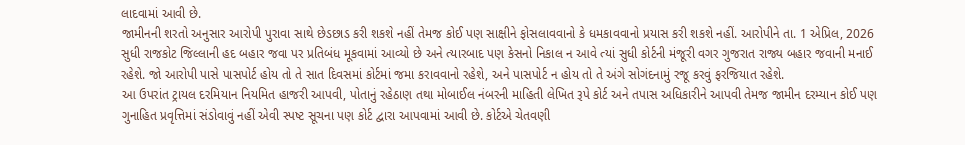લાદવામાં આવી છે.
જામીનની શરતો અનુસાર આરોપી પુરાવા સાથે છેડછાડ કરી શકશે નહીં તેમજ કોઈ પણ સાક્ષીને ફોસલાવવાનો કે ધમકાવવાનો પ્રયાસ કરી શકશે નહીં. આરોપીને તા. 1 એપ્રિલ, 2026 સુધી રાજકોટ જિલ્લાની હદ બહાર જવા પર પ્રતિબંધ મૂકવામાં આવ્યો છે અને ત્યારબાદ પણ કેસનો નિકાલ ન આવે ત્યાં સુધી કોર્ટની મંજૂરી વગર ગુજરાત રાજ્ય બહાર જવાની મનાઈ રહેશે. જો આરોપી પાસે પાસપોર્ટ હોય તો તે સાત દિવસમાં કોર્ટમાં જમા કરાવવાનો રહેશે, અને પાસપોર્ટ ન હોય તો તે અંગે સોગંદનામું રજૂ કરવું ફરજિયાત રહેશે.
આ ઉપરાંત ટ્રાયલ દરમિયાન નિયમિત હાજરી આપવી, પોતાનું રહેઠાણ તથા મોબાઈલ નંબરની માહિતી લેખિત રૂપે કોર્ટ અને તપાસ અધિકારીને આપવી તેમજ જામીન દરમ્યાન કોઈ પણ ગુનાહિત પ્રવૃત્તિમાં સંડોવાવું નહીં એવી સ્પષ્ટ સૂચના પણ કોર્ટ દ્વારા આપવામાં આવી છે. કોર્ટએ ચેતવણી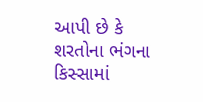આપી છે કે શરતોના ભંગના કિસ્સામાં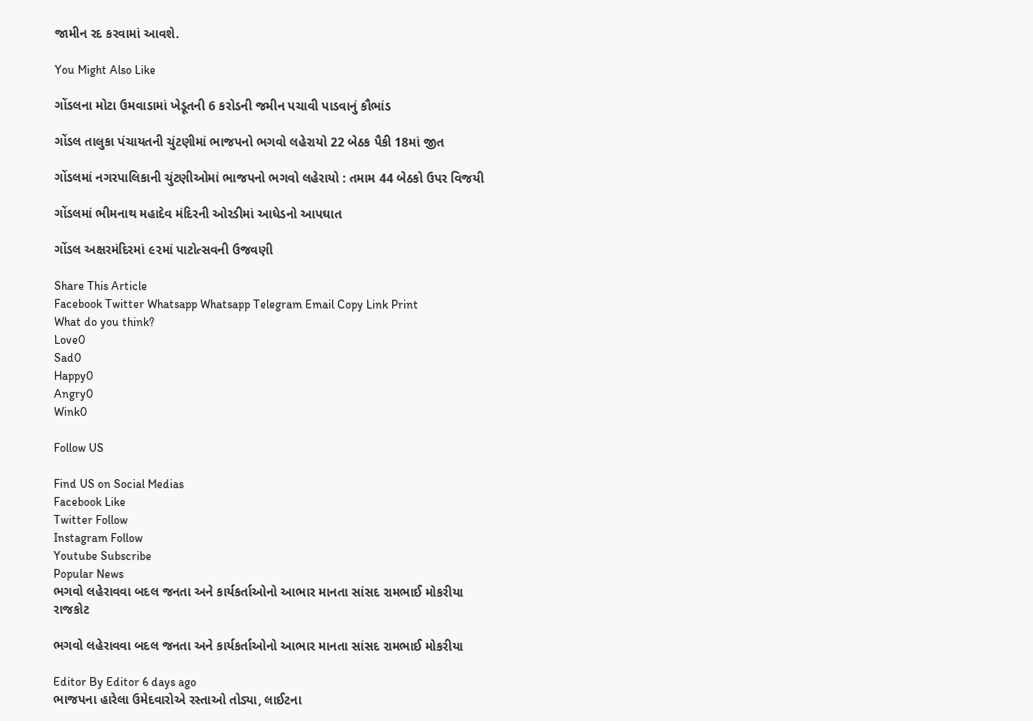જામીન રદ કરવામાં આવશે.

You Might Also Like

ગોંડલના મોટા ઉમવાડામાં ખેડૂતની 6 કરોડની જમીન પચાવી પાડવાનું કૌભાંડ

ગોંડલ તાલુકા પંચાયતની ચુંટણીમાં ભાજપનો ભગવો લહેરાયો 22 બેઠક પૈકી 18માં જીત

ગોંડલમાં નગરપાલિકાની ચુંટણીઓમાં ભાજપનો ભગવો લહેરાયો : તમામ 44 બેઠકો ઉપર વિજયી

ગોંડલમાં ભીમનાથ મહાદેવ મંદિરની ઓરડીમાં આધેડનો આપઘાત

ગોંડલ અક્ષરમંદિરમાં ૯૨માં પાટોત્સવની ઉજવણી

Share This Article
Facebook Twitter Whatsapp Whatsapp Telegram Email Copy Link Print
What do you think?
Love0
Sad0
Happy0
Angry0
Wink0

Follow US

Find US on Social Medias
Facebook Like
Twitter Follow
Instagram Follow
Youtube Subscribe
Popular News
ભગવો લહેરાવવા બદલ જનતા અને કાર્યકર્તાઓનો આભાર માનતા સાંસદ રામભાઈ મોકરીયા
રાજકોટ

ભગવો લહેરાવવા બદલ જનતા અને કાર્યકર્તાઓનો આભાર માનતા સાંસદ રામભાઈ મોકરીયા

Editor By Editor 6 days ago
ભાજપના હારેલા ઉમેદવારોએ રસ્તાઓ તોડ્યા, લાઈટના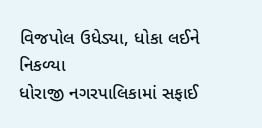વિજપોલ ઉધેડ્યા, ધોકા લઈને નિકળ્યા
ધોરાજી નગરપાલિકામાં સફાઈ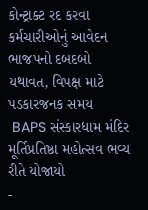કોન્ટ્રાક્ટ રદ કરવા કર્મચારીઓનું આવેદન
ભાજપનો દબદબો યથાવત, વિપક્ષ માટે પડકારજનક સમય
 BAPS સંસ્કારધામ મંદિર મૂર્તિપ્રતિષ્ઠા મહોત્સવ ભવ્ય રીતે યોજાયો
-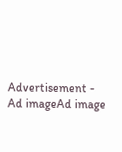Advertisement -
Ad imageAd image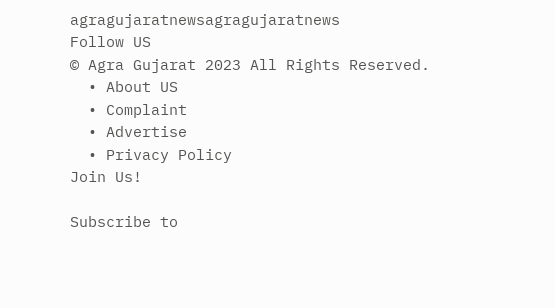agragujaratnewsagragujaratnews
Follow US
© Agra Gujarat 2023 All Rights Reserved.
  • About US
  • Complaint
  • Advertise
  • Privacy Policy
Join Us!

Subscribe to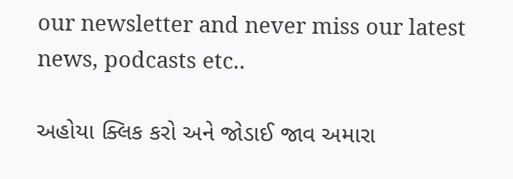our newsletter and never miss our latest news, podcasts etc..

અહોયા ક્લિક કરો અને જોડાઈ જાવ અમારા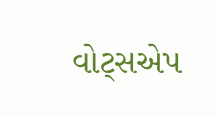વોટ્સએપ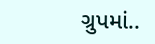ગ્રુપમાં..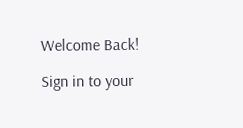Welcome Back!

Sign in to your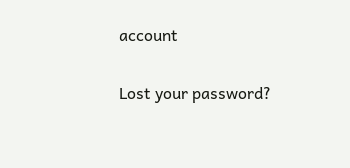account

Lost your password?